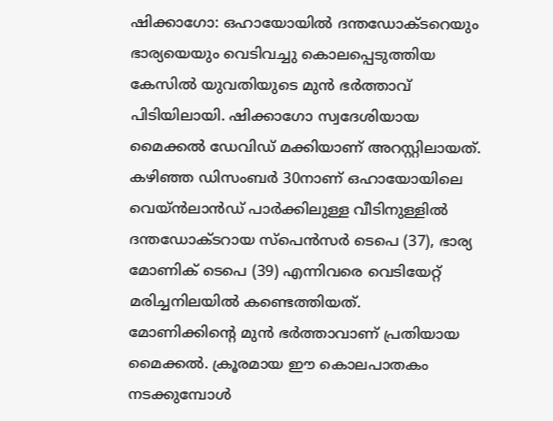ഷിക്കാഗോ: ഒഹായോയിൽ ദന്തഡോക്ടറെയും ഭാര്യയെയും വെടിവച്ചു കൊലപ്പെടുത്തിയ കേസിൽ യുവതിയുടെ മുൻ ഭർത്താവ് പിടിയിലായി. ഷിക്കാഗോ സ്വദേശിയായ മൈക്കൽ ഡേവിഡ് മക്കിയാണ് അറസ്റ്റിലായത്.
കഴിഞ്ഞ ഡിസംബർ 30നാണ് ഒഹായോയിലെ വെയ്ൻലാൻഡ് പാർക്കിലുള്ള വീടിനുള്ളിൽ ദന്തഡോക്ടറായ സ്പെൻസർ ടെപെ (37), ഭാര്യ മോണിക് ടെപെ (39) എന്നിവരെ വെടിയേറ്റ് മരിച്ചനിലയിൽ കണ്ടെത്തിയത്.
മോണിക്കിന്റെ മുൻ ഭർത്താവാണ് പ്രതിയായ മൈക്കൽ. ക്രൂരമായ ഈ കൊലപാതകം നടക്കുമ്പോൾ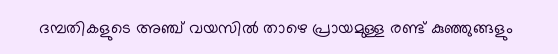ദമ്പതികളുടെ അഞ്ച് വയസിൽ താഴെ പ്രായമുള്ള രണ്ട് കുഞ്ഞുങ്ങളും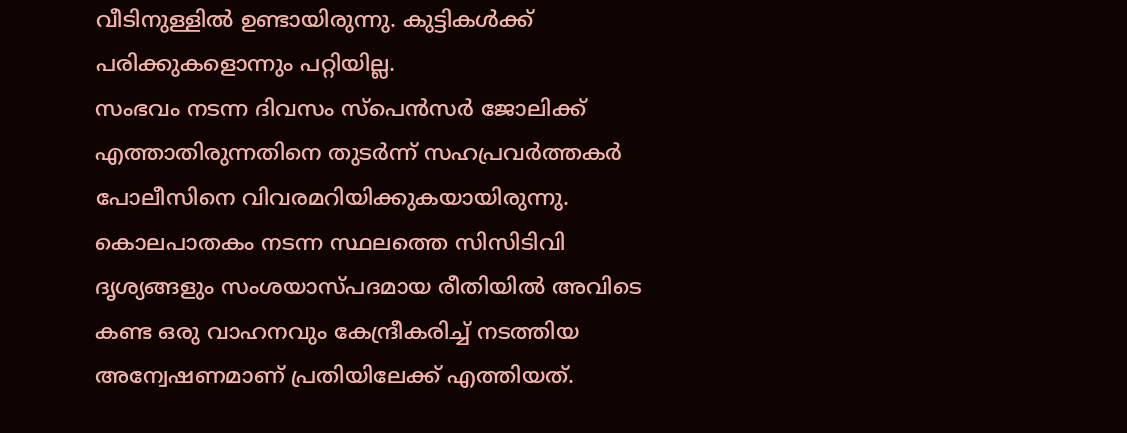വീടിനുള്ളിൽ ഉണ്ടായിരുന്നു. കുട്ടികൾക്ക് പരിക്കുകളൊന്നും പറ്റിയില്ല.
സംഭവം നടന്ന ദിവസം സ്പെൻസർ ജോലിക്ക് എത്താതിരുന്നതിനെ തുടർന്ന് സഹപ്രവർത്തകർ പോലീസിനെ വിവരമറിയിക്കുകയായിരുന്നു.
കൊലപാതകം നടന്ന സ്ഥലത്തെ സിസിടിവി ദൃശ്യങ്ങളും സംശയാസ്പദമായ രീതിയിൽ അവിടെ കണ്ട ഒരു വാഹനവും കേന്ദ്രീകരിച്ച് നടത്തിയ അന്വേഷണമാണ് പ്രതിയിലേക്ക് എത്തിയത്.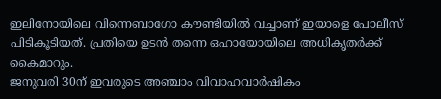ഇലിനോയിലെ വിന്നെബാഗോ കൗണ്ടിയിൽ വച്ചാണ് ഇയാളെ പോലീസ് പിടികൂടിയത്. പ്രതിയെ ഉടൻ തന്നെ ഒഹായോയിലെ അധികൃതർക്ക് കൈമാറും.
ജനുവരി 30ന് ഇവരുടെ അഞ്ചാം വിവാഹവാർഷികം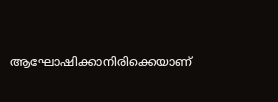ആഘോഷിക്കാനിരിക്കെയാണ്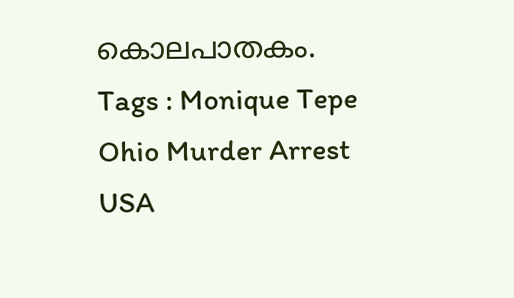കൊലപാതകം.
Tags : Monique Tepe Ohio Murder Arrest USA